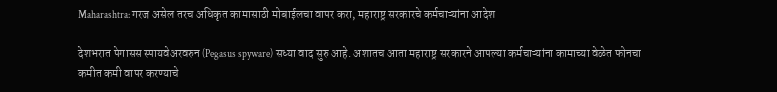Maharashtra: गरज असेल तरच अधिकृत कामासाठी मोबाईलचा वापर करा, महाराष्ट्र सरकारचे कर्मचाऱ्यांना आदेश

देशभरात पेगासस स्पायवेअरवरुन (Pegasus spyware) सध्या वाद सुरु आहे. अशातच आता महाराष्ट्र सरकारने आपल्या कर्मचाऱ्यांना कामाच्या वेळेत फोनचा कमीत कमी वापर करण्याचे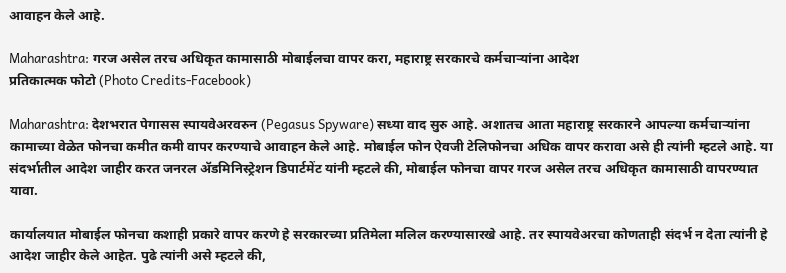आवाहन केले आहे.

Maharashtra: गरज असेल तरच अधिकृत कामासाठी मोबाईलचा वापर करा, महाराष्ट्र सरकारचे कर्मचाऱ्यांना आदेश
प्रतिकात्मक फोटो (Photo Credits-Facebook)

Maharashtra: देशभरात पेगासस स्पायवेअरवरुन (Pegasus Spyware) सध्या वाद सुरु आहे. अशातच आता महाराष्ट्र सरकारने आपल्या कर्मचाऱ्यांना कामाच्या वेळेत फोनचा कमीत कमी वापर करण्याचे आवाहन केले आहे. मोबाईल फोन ऐवजी टेलिफोनचा अधिक वापर करावा असे ही त्यांनी म्हटले आहे. या संदर्भातील आदेश जाहीर करत जनरल ॲडमिनिस्ट्रेशन डिपार्टमेंट यांनी म्हटले की, मोबाईल फोनचा वापर गरज असेल तरच अधिकृत कामासाठी वापरण्यात यावा.

कार्यालयात मोबाईल फोनचा कशाही प्रकारे वापर करणे हे सरकारच्या प्रतिमेला मलिल करण्यासारखे आहे. तर स्पायवेअरचा कोणताही संदर्भ न देता त्यांनी हे आदेश जाहीर केले आहेत. पुढे त्यांनी असे म्हटले की,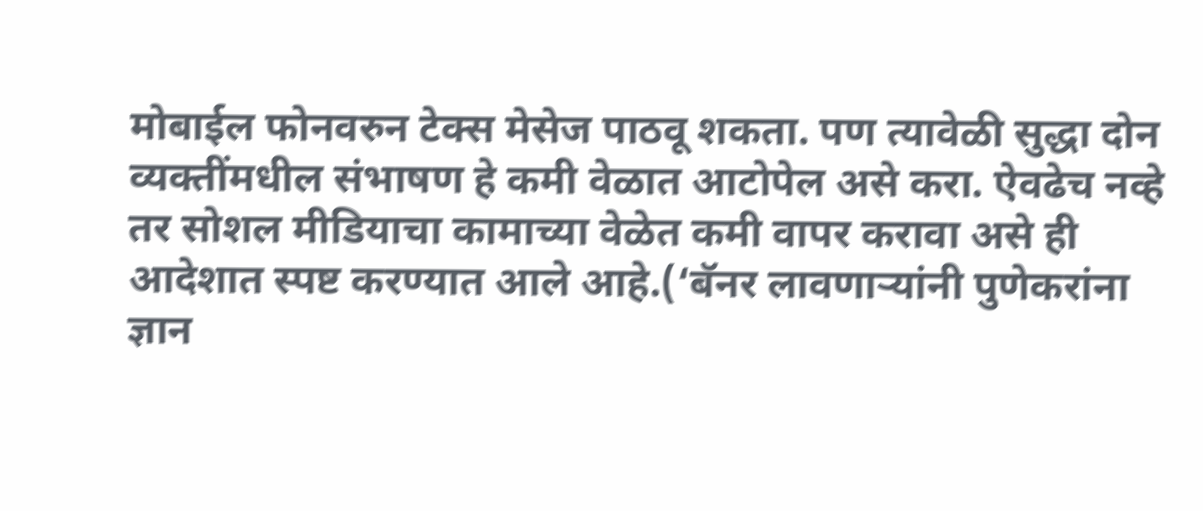मोबाईल फोनवरुन टेक्स मेसेज पाठवू शकता. पण त्यावेळी सुद्धा दोन व्यक्तींमधील संभाषण हे कमी वेळात आटोपेल असे करा. ऐवढेच नव्हे तर सोशल मीडियाचा कामाच्या वेळेत कमी वापर करावा असे ही आदेशात स्पष्ट करण्यात आले आहे.(‘बॅनर लावणाऱ्यांनी पुणेकरांना ज्ञान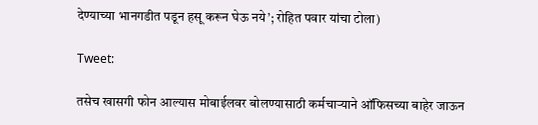देण्याच्या भानगडीत पडून हसू करून घेऊ नये’; रोहित पवार यांचा टोला)

Tweet:

तसेच खासगी फोन आल्यास मोबाईलवर बोलण्यासाठी कर्मचाऱ्याने ऑफिसच्या बाहेर जाऊन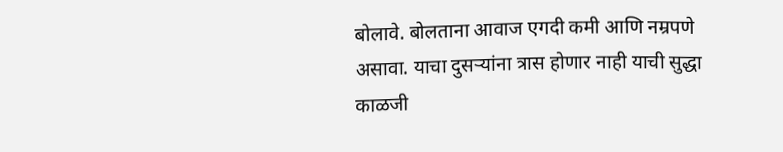बोलावे. बोलताना आवाज एगदी कमी आणि नम्रपणे असावा. याचा दुसऱ्यांना त्रास होणार नाही याची सुद्धा काळजी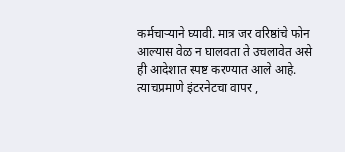कर्मचाऱ्याने घ्यावी. मात्र जर वरिष्ठांचे फोन आल्यास वेळ न घालवता ते उचलावेत असे ही आदेशात स्पष्ट करण्यात आले आहे. त्याचप्रमाणे इंटरनेटचा वापर ,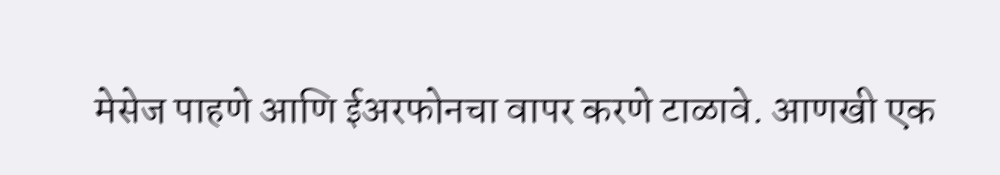मेसेज पाहणे आणि ईअरफोनचा वापर करणे टाळावे. आणखी एक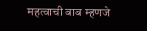महत्वाची बाब म्हणजे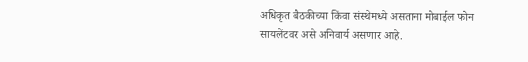अधिकृत बैठकीच्या किंवा संस्थेमध्ये असताना मोबाईल फोन सायलेंटवर असे अनिवार्य असणार आहे.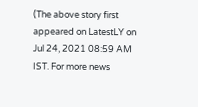(The above story first appeared on LatestLY on Jul 24, 2021 08:59 AM IST. For more news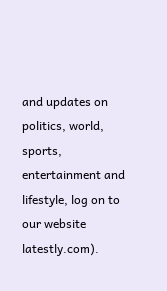and updates on politics, world, sports, entertainment and lifestyle, log on to our website latestly.com).